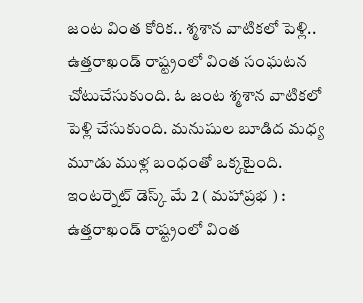జంట వింత కోరిక.. శ్మశాన వాటికలో పెళ్లి..
ఉత్తరాఖండ్ రాష్ట్రంలో వింత సంఘటన చోటుచేసుకుంది. ఓ జంట శ్మశాన వాటికలో పెళ్లి చేసుకుంది. మనుషుల బూడిద మధ్య మూడు ముళ్ల బంధంతో ఒక్కటైంది. ఇంటర్నెట్ డెస్క్ మే 2 ( మహాప్రభ ) : ఉత్తరాఖండ్ రాష్ట్రంలో వింత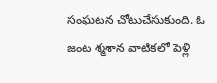సంఘటన చోటుచేసుకుంది. ఓ జంట శ్మశాన వాటికలో పెళ్లి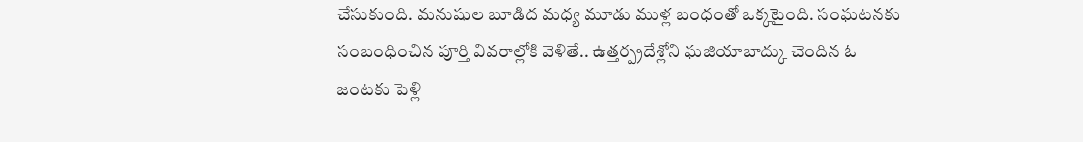చేసుకుంది. మనుషుల బూడిద మధ్య మూడు ముళ్ల బంధంతో ఒక్కటైంది. సంఘటనకు సంబంధించిన పూర్తి వివరాల్లోకి వెళితే.. ఉత్తర్ప్రదేశ్లోని ఘజియాబాద్కు చెందిన ఓ జంటకు పెళ్లి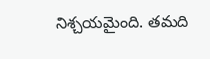నిశ్చయమైంది. తమది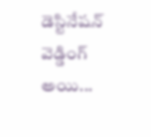డెస్టినేషన్ వెడ్డింగ్ అయి...